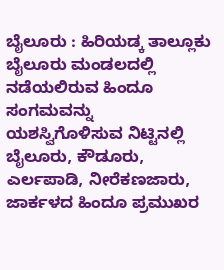ಬೈಲೂರು : ಹಿರಿಯಡ್ಕ ತಾಲ್ಲೂಕು ಬೈಲೂರು ಮಂಡಲದಲ್ಲಿ ನಡೆಯಲಿರುವ ಹಿಂದೂ ಸಂಗಮವನ್ನು ಯಶಸ್ವಿಗೊಳಿಸುವ ನಿಟ್ಟಿನಲ್ಲಿ ಬೈಲೂರು, ಕೌಡೂರು, ಎರ್ಲಪಾಡಿ, ನೀರೆಕಣಜಾರು, ಜಾರ್ಕಳದ ಹಿಂದೂ ಪ್ರಮುಖರ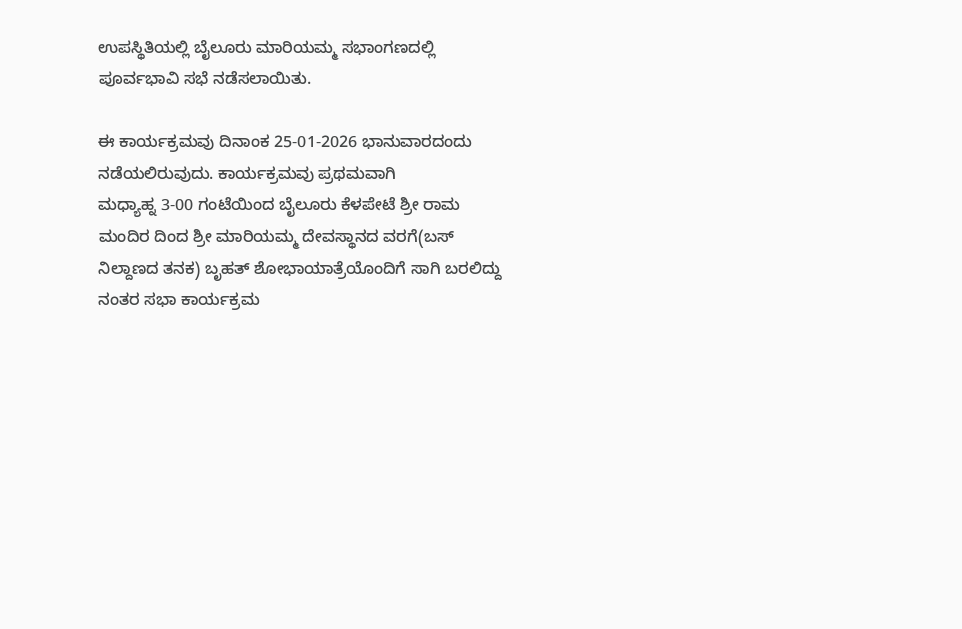ಉಪಸ್ಥಿತಿಯಲ್ಲಿ ಬೈಲೂರು ಮಾರಿಯಮ್ಮ ಸಭಾಂಗಣದಲ್ಲಿ ಪೂರ್ವಭಾವಿ ಸಭೆ ನಡೆಸಲಾಯಿತು.

ಈ ಕಾರ್ಯಕ್ರಮವು ದಿನಾಂಕ 25-01-2026 ಭಾನುವಾರದಂದು ನಡೆಯಲಿರುವುದು. ಕಾರ್ಯಕ್ರಮವು ಪ್ರಥಮವಾಗಿ
ಮಧ್ಯಾಹ್ನ 3-00 ಗಂಟೆಯಿಂದ ಬೈಲೂರು ಕೆಳಪೇಟೆ ಶ್ರೀ ರಾಮ ಮಂದಿರ ದಿಂದ ಶ್ರೀ ಮಾರಿಯಮ್ಮ ದೇವಸ್ಥಾನದ ವರಗೆ(ಬಸ್ ನಿಲ್ದಾಣದ ತನಕ) ಬೃಹತ್ ಶೋಭಾಯಾತ್ರೆಯೊಂದಿಗೆ ಸಾಗಿ ಬರಲಿದ್ದು ನಂತರ ಸಭಾ ಕಾರ್ಯಕ್ರಮ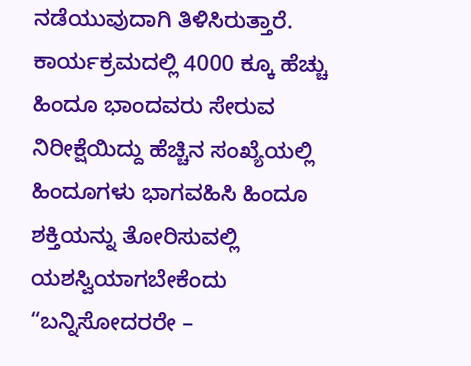ನಡೆಯುವುದಾಗಿ ತಿಳಿಸಿರುತ್ತಾರೆ. ಕಾರ್ಯಕ್ರಮದಲ್ಲಿ 4000 ಕ್ಕೂ ಹೆಚ್ಚು ಹಿಂದೂ ಭಾಂದವರು ಸೇರುವ ನಿರೀಕ್ಷೆಯಿದ್ದು ಹೆಚ್ಚಿನ ಸಂಖ್ಯೆಯಲ್ಲಿ ಹಿಂದೂಗಳು ಭಾಗವಹಿಸಿ ಹಿಂದೂ ಶಕ್ತಿಯನ್ನು ತೋರಿಸುವಲ್ಲಿ ಯಶಸ್ವಿಯಾಗಬೇಕೆಂದು “ಬನ್ನಿಸೋದರರೇ –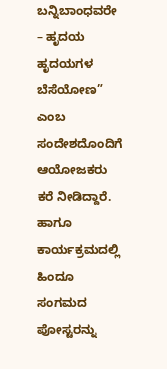ಬನ್ನಿಬಾಂಧವರೇ – ಹೃದಯ ಹೃದಯಗಳ ಬೆಸೆಯೋಣ” ಎಂಬ ಸಂದೇಶದೊಂದಿಗೆ ಆಯೋಜಕರು ಕರೆ ನೀಡಿದ್ದಾರೆ. ಹಾಗೂ ಕಾರ್ಯಕ್ರಮದಲ್ಲಿ ಹಿಂದೂ ಸಂಗಮದ ಪೋಸ್ಟರನ್ನು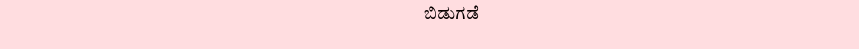ಬಿಡುಗಡೆ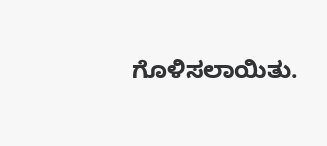ಗೊಳಿಸಲಾಯಿತು.